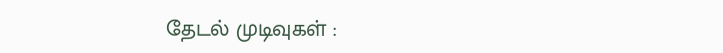தேடல் முடிவுகள் :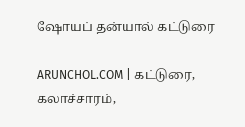ஷோயப் தன்யால் கட்டுரை

ARUNCHOL.COM | கட்டுரை, கலாச்சாரம்,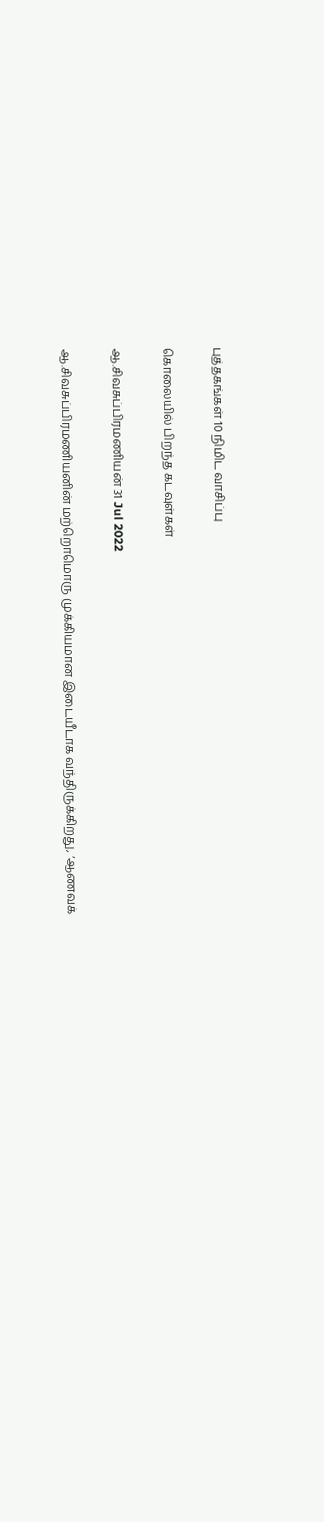புத்தகங்கள் 10 நிமிட வாசிப்பு

கொலையில் பிறந்த கடவுள்கள்

ஆ.சிவசுப்பிரமணியன் 31 Jul 2022

ஆ.சிவசுப்பிரமணியனின் மற்றொமொரு முக்கியமான இடையீடாக வந்திருக்கிறது, ‘ஆணவக்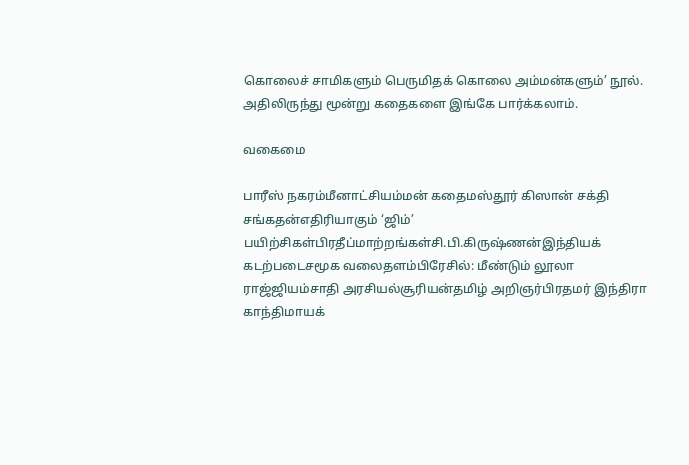கொலைச் சாமிகளும் பெருமிதக் கொலை அம்மன்களும்’ நூல். அதிலிருந்து மூன்று கதைகளை இங்கே பார்க்கலாம்.

வகைமை

பாரீஸ் நகரம்மீனாட்சியம்மன் கதைமஸ்தூர் கிஸான் சக்தி சங்கதன்எதிரியாகும் ‘ஜிம்’ பயிற்சிகள்பிரதீப்மாற்றங்கள்சி.பி.கிருஷ்ணன்இந்தியக் கடற்படைசமூக வலைதளம்பிரேசில்: மீண்டும் லூலா ராஜ்ஜியம்சாதி அரசியல்சூரியன்தமிழ் அறிஞர்பிரதமர் இந்திரா காந்திமாயக்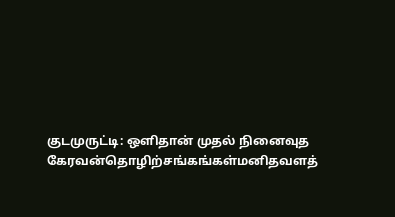குடமுருட்டி: ஒளிதான் முதல் நினைவுத கேரவன்தொழிற்சங்கங்கள்மனிதவளத்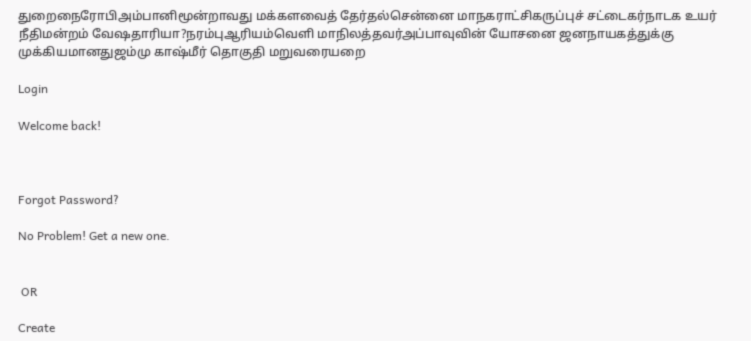துறைநைரோபிஅம்பானிமூன்றாவது மக்களவைத் தேர்தல்சென்னை மாநகராட்சிகருப்புச் சட்டைகர்நாடக உயர் நீதிமன்றம் வேஷதாரியா?நரம்புஆரியம்வெளி மாநிலத்தவர்அப்பாவுவின் யோசனை ஜனநாயகத்துக்கு முக்கியமானதுஜம்மு காஷ்மீர் தொகுதி மறுவரையறை

Login

Welcome back!



Forgot Password?

No Problem! Get a new one.


 OR

Create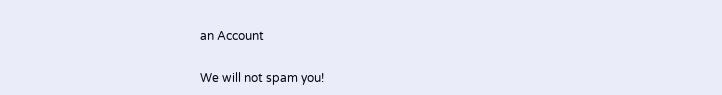an Account

We will not spam you!